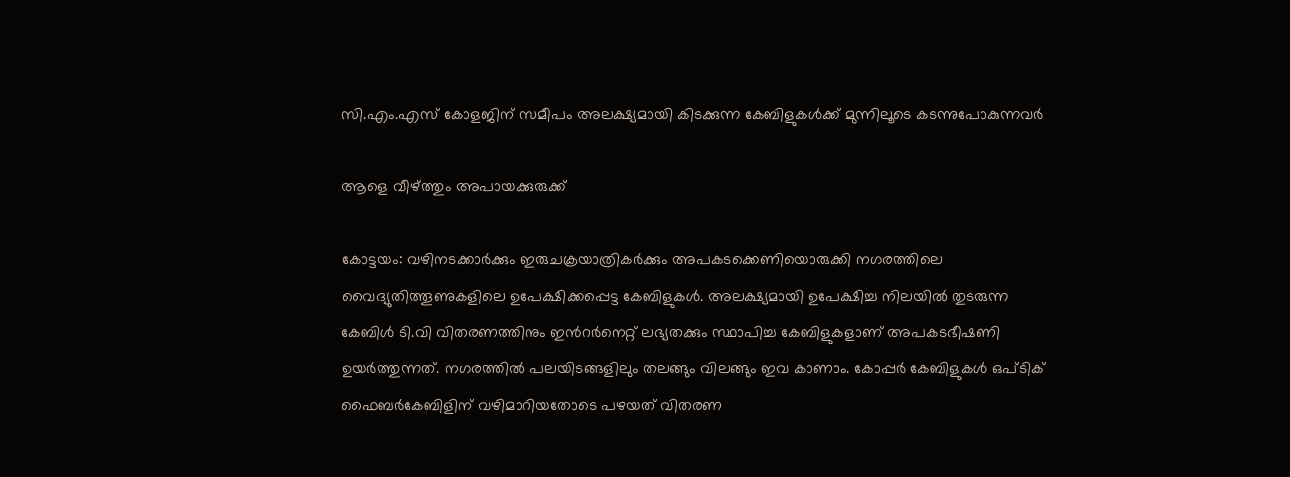സി.എം.എസ് കോളജിന് സമീപം അലക്ഷ്യമായി കിടക്കുന്ന കേബിളുകൾക്ക് മുന്നിലൂടെ കടന്നുപോകുന്നവർ

ആളെ വീഴ്ത്തും അപായക്കുരുക്ക്

കോട്ടയം: വഴിനടക്കാർക്കും ഇരുചക്രയാത്രികർക്കും അപകടക്കെണിയൊരുക്കി നഗരത്തിലെ വൈദ്യുതിത്തൂണുകളിലെ ഉപേക്ഷിക്കപ്പെട്ട കേബിളുകൾ. അലക്ഷ്യമായി ഉപേക്ഷിച്ച നിലയിൽ തുടരുന്ന കേബിൾ ടി.വി വിതരണത്തിനും ഇന്‍റർനെറ്റ് ലഭ്യതക്കും സ്ഥാപിച്ച കേബിളുകളാണ് അപകടഭീഷണി ഉയർത്തുന്നത്. നഗരത്തിൽ പലയിടങ്ങളിലും തലങ്ങും വിലങ്ങും ഇവ കാണാം. കോപ്പർ കേബിളുകൾ ഒപ്ടിക് ഫൈബർകേബിളിന് വഴിമാറിയതോടെ പഴയത് വിതരണ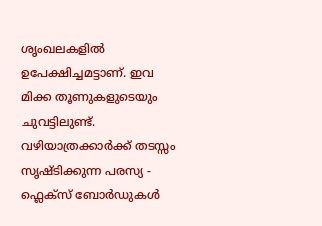ശൃംഖലകളിൽ ഉപേക്ഷിച്ചമട്ടാണ്. ഇവ മിക്ക തൂണുകളുടെയും ചുവട്ടിലുണ്ട്. വഴിയാത്രക്കാർക്ക് തടസ്സം സൃഷ്ടിക്കുന്ന പരസ്യ - ഫ്ലെക്സ് ബോർഡുകൾ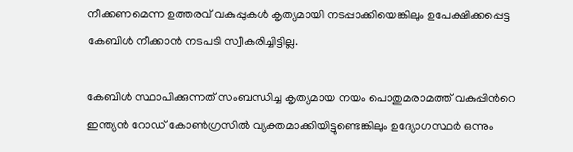നീക്കണമെന്ന ഉത്തരവ് വകുപ്പുകൾ കൃത്യമായി നടപ്പാക്കിയെങ്കിലും ഉപേക്ഷിക്കപ്പെട്ട കേബിൾ നീക്കാൻ നടപടി സ്വീകരിച്ചിട്ടില്ല.

കേബിൾ സ്ഥാപിക്കുന്നത് സംബന്ധിച്ച കൃത്യമായ നയം പൊതുമരാമത്ത് വകുപ്പിന്‍റെ ഇന്ത്യൻ റോഡ് കോൺഗ്രസിൽ വ്യക്തമാക്കിയിട്ടുണ്ടെങ്കിലും ഉദ്യോഗസ്ഥർ ഒന്നും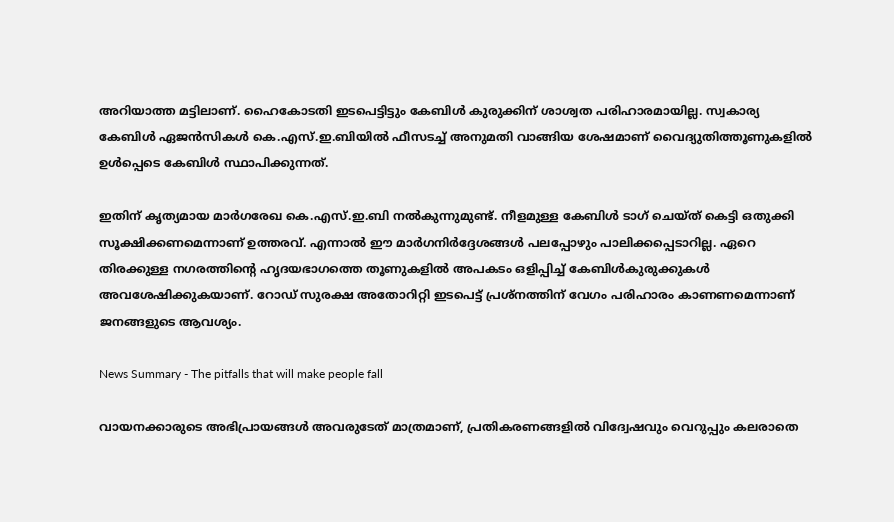അറിയാത്ത മട്ടിലാണ്. ഹൈകോടതി ഇടപെട്ടിട്ടും കേബിൾ കുരുക്കിന് ശാശ്വത പരിഹാരമായില്ല. സ്വകാര്യ കേബിൾ ഏജൻസികൾ കെ.എസ്.ഇ.ബിയിൽ ഫീസടച്ച് അനുമതി വാങ്ങിയ ശേഷമാണ് വൈദ്യുതിത്തൂണുകളിൽ ഉൾപ്പെടെ കേബിൾ സ്ഥാപിക്കുന്നത്.

ഇതിന് കൃത്യമായ മാർഗരേഖ കെ.എസ്.ഇ.ബി നൽകുന്നുമുണ്ട്. നീളമുള്ള കേബിൾ ടാഗ് ചെയ്ത് കെട്ടി ഒതുക്കി സൂക്ഷിക്കണമെന്നാണ് ഉത്തരവ്. എന്നാൽ ഈ മാർഗനിർദ്ദേശങ്ങൾ പലപ്പോഴും പാലിക്കപ്പെടാറില്ല. ഏറെ തിരക്കുള്ള നഗരത്തിന്‍റെ ഹൃദയഭാഗത്തെ തൂണുകളിൽ അപകടം ഒളിപ്പിച്ച് കേബിൾകുരുക്കുകൾ അവശേഷിക്കുകയാണ്. റോഡ് സുരക്ഷ അതോറിറ്റി ഇടപെട്ട് പ്രശ്നത്തിന് വേഗം പരിഹാരം കാണണമെന്നാണ് ജനങ്ങളുടെ ആവശ്യം.

News Summary - The pitfalls that will make people fall

വായനക്കാരുടെ അഭിപ്രായങ്ങള്‍ അവരുടേത് മാത്രമാണ്, പ്രതികരണങ്ങളിൽ വിദ്വേഷവും വെറുപ്പും കലരാതെ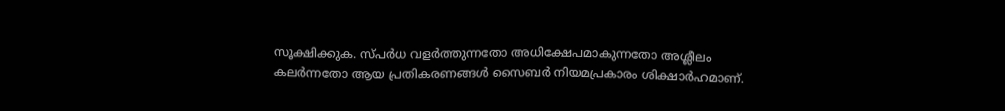സൂക്ഷിക്കുക. സ്പർധ വളർത്തുന്നതോ അധിക്ഷേപമാകുന്നതോ അശ്ലീലം കലർന്നതോ ആയ പ്രതികരണങ്ങൾ സൈബർ നിയമപ്രകാരം ശിക്ഷാർഹമാണ്.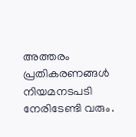അത്തരം പ്രതികരണങ്ങൾ നിയമനടപടി നേരിടേണ്ടി വരും.